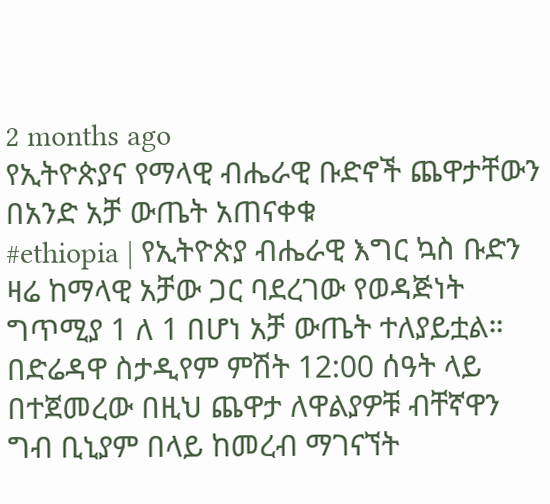2 months ago
የኢትዮጵያና የማላዊ ብሔራዊ ቡድኖች ጨዋታቸውን በአንድ አቻ ውጤት አጠናቀቁ
#ethiopia | የኢትዮጵያ ብሔራዊ እግር ኳስ ቡድን ዛሬ ከማላዊ አቻው ጋር ባደረገው የወዳጅነት ግጥሚያ 1 ለ 1 በሆነ አቻ ውጤት ተለያይቷል።
በድሬዳዋ ስታዲየም ምሽት 12:00 ሰዓት ላይ በተጀመረው በዚህ ጨዋታ ለዋልያዎቹ ብቸኛዋን ግብ ቢኒያም በላይ ከመረብ ማገናኘት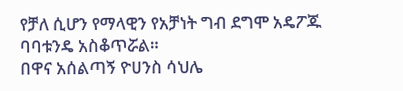የቻለ ሲሆን የማላዊን የአቻነት ግብ ደግሞ አዴፖጁ ባባቱንዴ አስቆጥሯል።
በዋና አሰልጣኝ ዮሀንስ ሳህሌ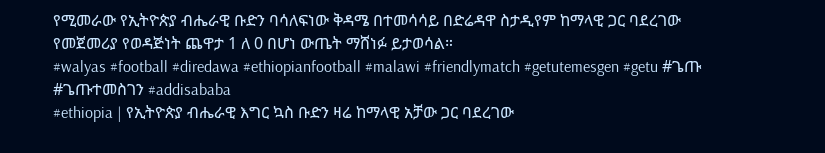የሚመራው የኢትዮጵያ ብሔራዊ ቡድን ባሳለፍነው ቅዳሜ በተመሳሳይ በድሬዳዋ ስታዲየም ከማላዊ ጋር ባደረገው የመጀመሪያ የወዳጅነት ጨዋታ 1 ለ 0 በሆነ ውጤት ማሸነፉ ይታወሳል።
#walyas #football #diredawa #ethiopianfootball #malawi #friendlymatch #getutemesgen #getu #ጌጡ #ጌጡተመስገን #addisababa
#ethiopia | የኢትዮጵያ ብሔራዊ እግር ኳስ ቡድን ዛሬ ከማላዊ አቻው ጋር ባደረገው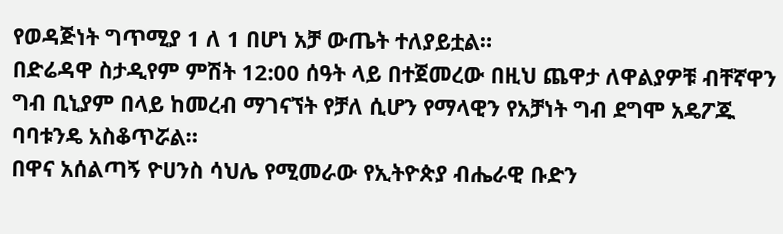የወዳጅነት ግጥሚያ 1 ለ 1 በሆነ አቻ ውጤት ተለያይቷል።
በድሬዳዋ ስታዲየም ምሽት 12:00 ሰዓት ላይ በተጀመረው በዚህ ጨዋታ ለዋልያዎቹ ብቸኛዋን ግብ ቢኒያም በላይ ከመረብ ማገናኘት የቻለ ሲሆን የማላዊን የአቻነት ግብ ደግሞ አዴፖጁ ባባቱንዴ አስቆጥሯል።
በዋና አሰልጣኝ ዮሀንስ ሳህሌ የሚመራው የኢትዮጵያ ብሔራዊ ቡድን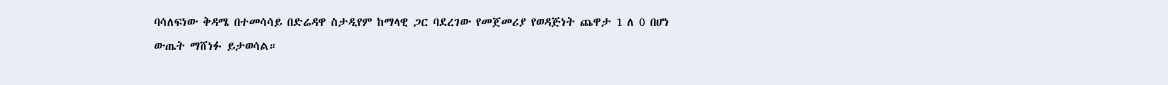ባሳለፍነው ቅዳሜ በተመሳሳይ በድሬዳዋ ስታዲየም ከማላዊ ጋር ባደረገው የመጀመሪያ የወዳጅነት ጨዋታ 1 ለ 0 በሆነ ውጤት ማሸነፉ ይታወሳል።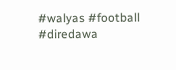#walyas #football #diredawa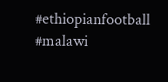#ethiopianfootball #malawi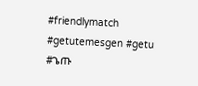#friendlymatch #getutemesgen #getu #ጌጡ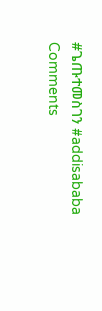#ጌጡተመስገን #addisababa
Comments